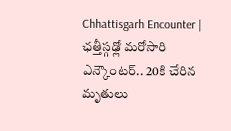Chhattisgarh Encounter | ఛత్తీస్గఢ్లో మరోసారి ఎన్కౌంటర్.. 20కి చేరిన మృతులు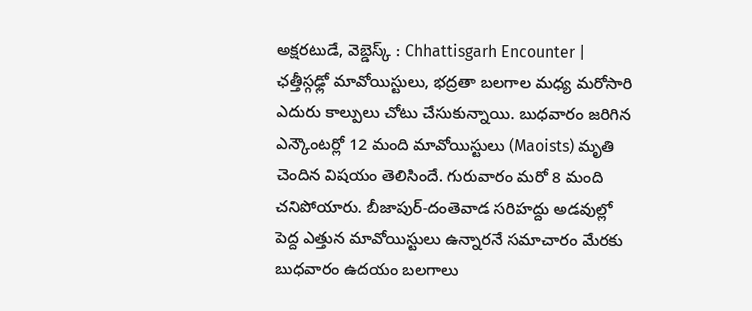అక్షరటుడే, వెబ్డెస్క్ : Chhattisgarh Encounter | ఛత్తీస్గఢ్లో మావోయిస్టులు, భద్రతా బలగాల మధ్య మరోసారి ఎదురు కాల్పులు చోటు చేసుకున్నాయి. బుధవారం జరిగిన ఎన్కౌంటర్లో 12 మంది మావోయిస్టులు (Maoists) మృతి చెందిన విషయం తెలిసిందే. గురువారం మరో 8 మంది చనిపోయారు. బీజాపుర్‌-దంతెవాడ సరిహద్దు అడవుల్లో పెద్ద ఎత్తున మావోయిస్టులు ఉన్నారనే సమాచారం మేరకు బుధవారం ఉదయం బలగాలు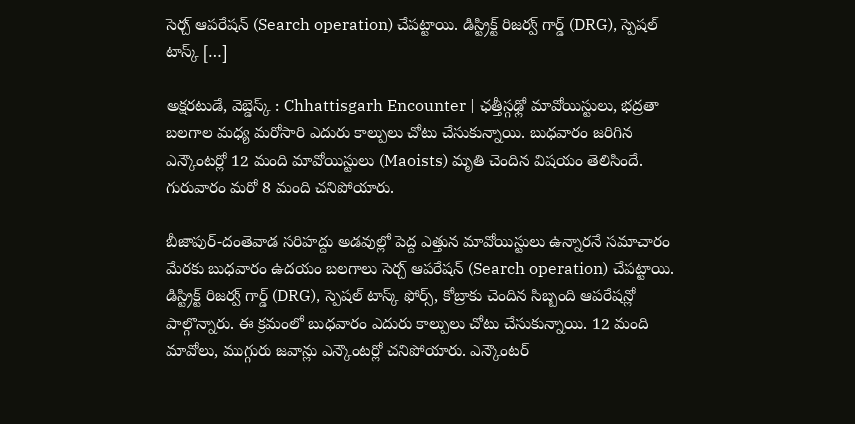సెర్చ్ ఆపరేషన్ (Search operation) చేపట్టాయి. డిస్ట్రిక్ట్ రిజర్వ్ గార్డ్ (DRG), స్పెషల్ టాస్క్ […]

అక్షరటుడే, వెబ్డెస్క్ : Chhattisgarh Encounter | ఛత్తీస్గఢ్లో మావోయిస్టులు, భద్రతా బలగాల మధ్య మరోసారి ఎదురు కాల్పులు చోటు చేసుకున్నాయి. బుధవారం జరిగిన ఎన్కౌంటర్లో 12 మంది మావోయిస్టులు (Maoists) మృతి చెందిన విషయం తెలిసిందే. గురువారం మరో 8 మంది చనిపోయారు.

బీజాపుర్‌-దంతెవాడ సరిహద్దు అడవుల్లో పెద్ద ఎత్తున మావోయిస్టులు ఉన్నారనే సమాచారం మేరకు బుధవారం ఉదయం బలగాలు సెర్చ్ ఆపరేషన్ (Search operation) చేపట్టాయి. డిస్ట్రిక్ట్ రిజర్వ్ గార్డ్ (DRG), స్పెషల్ టాస్క్ ఫోర్స్, కోబ్రాకు చెందిన సిబ్బంది ఆపరేషన్లో పాల్గొన్నారు. ఈ క్రమంలో బుధవారం ఎదురు కాల్పులు చోటు చేసుకున్నాయి. 12 మంది మావోలు, ముగ్గురు జవాన్లు ఎన్కౌంటర్లో చనిపోయారు. ఎన్కౌంటర్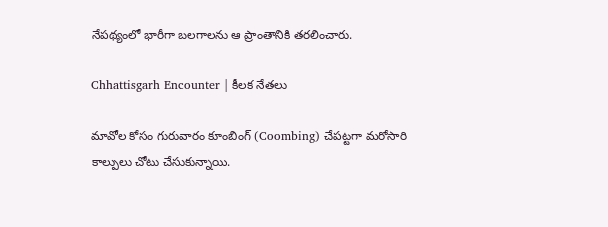నేపథ్యంలో భారీగా బలగాలను ఆ ప్రాంతానికి తరలించారు.

Chhattisgarh Encounter | కీలక నేతలు

మావోల కోసం గురువారం కూంబింగ్ (Coombing) చేపట్టగా మరోసారి కాల్పులు చోటు చేసుకున్నాయి.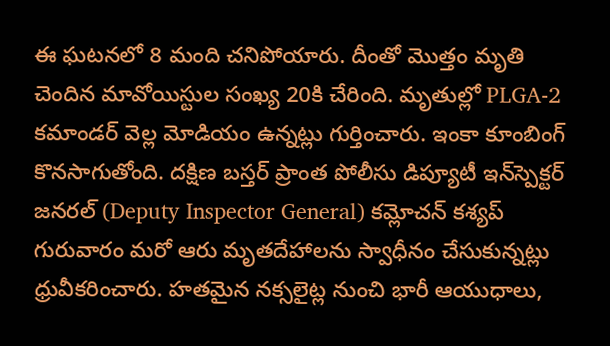ఈ ఘటనలో 8 మంది చనిపోయారు. దీంతో మొత్తం మృతి చెందిన మావోయిస్టుల సంఖ్య 20కి చేరింది. మృతుల్లో PLGA-2 కమాండర్ వెల్ల మోడియం ఉన్నట్లు గుర్తించారు. ఇంకా కూంబింగ్ కొనసాగుతోంది. దక్షిణ బస్తర్ ప్రాంత పోలీసు డిప్యూటీ ఇన్‌స్పెక్టర్ జనరల్ (Deputy Inspector General) కమ్లోచన్ కశ్యప్ గురువారం మరో ఆరు మృతదేహాలను స్వాధీనం చేసుకున్నట్లు ధ్రువీకరించారు. హతమైన నక్సలైట్ల నుంచి భారీ ఆయుధాలు,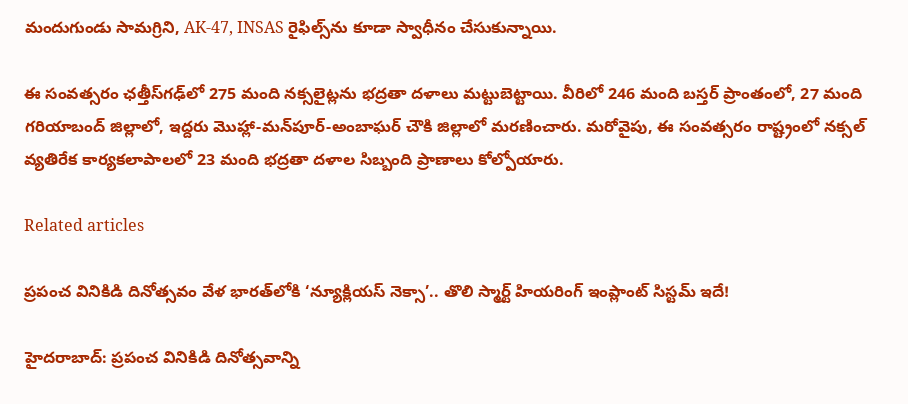మందుగుండు సామగ్రిని, AK-47, INSAS రైఫిల్స్‌ను కూడా స్వాధీనం చేసుకున్నాయి.

ఈ సంవత్సరం ఛత్తీస్‌గఢ్‌లో 275 మంది నక్సలైట్లను భద్రతా దళాలు మట్టుబెట్టాయి. వీరిలో 246 మంది బస్తర్ ప్రాంతంలో, 27 మంది గరియాబంద్ జిల్లాలో, ఇద్దరు మొహ్లా-మన్‌పూర్-అంబాఘర్ చౌకి జిల్లాలో మరణించారు. మరోవైపు, ఈ సంవత్సరం రాష్ట్రంలో నక్సల్ వ్యతిరేక కార్యకలాపాలలో 23 మంది భద్రతా దళాల సిబ్బంది ప్రాణాలు కోల్పోయారు.

Related articles

ప్రపంచ వినికిడి దినోత్సవం వేళ భారత్‌లోకి ‘న్యూక్లియస్ నెక్సా’.. తొలి స్మార్ట్ హియరింగ్ ఇంప్లాంట్ సిస్టమ్ ఇదే!

హైదరాబాద్: ప్రపంచ వినికిడి దినోత్సవాన్ని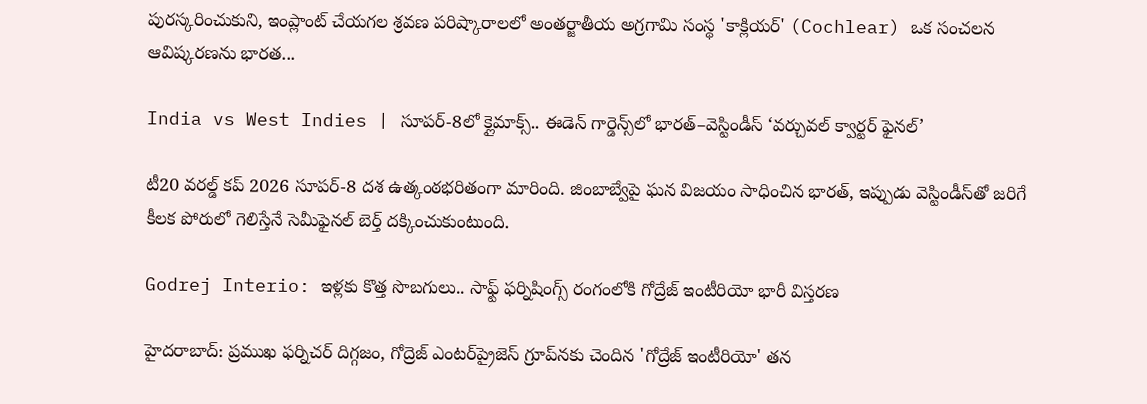పురస్కరించుకుని, ఇంప్లాంట్ చేయగల శ్రవణ పరిష్కారాలలో అంతర్జాతీయ అగ్రగామి సంస్థ 'కాక్లియర్' (Cochlear) ఒక సంచలన ఆవిష్కరణను భారత...

India vs West Indies | సూపర్-8లో క్లైమాక్స్.. ఈడెన్ గార్డెన్స్‌లో భారత్–వెస్టిండీస్ ‘వర్చువల్ క్వార్టర్ ఫైనల్’

టీ20 వరల్డ్ కప్ 2026 సూపర్-8 దశ ఉత్కంఠభరితంగా మారింది. జింబాబ్వేపై ఘన విజయం సాధించిన భారత్, ఇప్పుడు వెస్టిండీస్‌తో జరిగే కీలక పోరులో గెలిస్తేనే సెమీఫైనల్ బెర్త్ దక్కించుకుంటుంది.

Godrej Interio: ఇళ్లకు కొత్త సొబగులు.. సాఫ్ట్ ఫర్నిషింగ్స్ రంగంలోకి గోద్రేజ్ ఇంటీరియో భారీ విస్తరణ

హైదరాబాద్: ప్రముఖ ఫర్నిచర్ దిగ్గజం, గోద్రెజ్ ఎంటర్‌ప్రైజెస్ గ్రూప్‌నకు చెందిన 'గోద్రేజ్ ఇంటీరియో' తన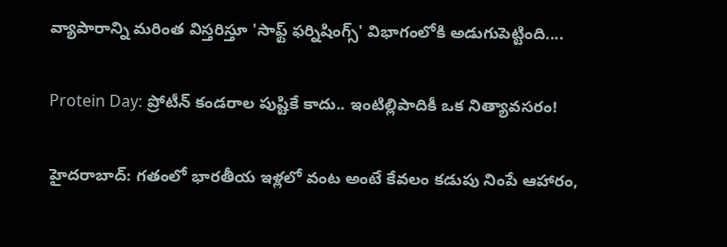వ్యాపారాన్ని మరింత విస్తరిస్తూ 'సాఫ్ట్ ఫర్నిషింగ్స్' విభాగంలోకి అడుగుపెట్టింది....

Protein Day: ప్రోటీన్ కండరాల పుష్టికే కాదు.. ఇంటిల్లిపాదికీ ఒక నిత్యావసరం!

హైదరాబాద్: గతంలో భారతీయ ఇళ్లలో వంట అంటే కేవలం కడుపు నింపే ఆహారం,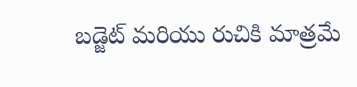బడ్జెట్ మరియు రుచికి మాత్రమే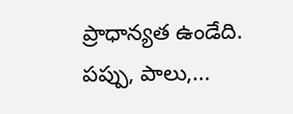ప్రాధాన్యత ఉండేది. పప్పు, పాలు,...